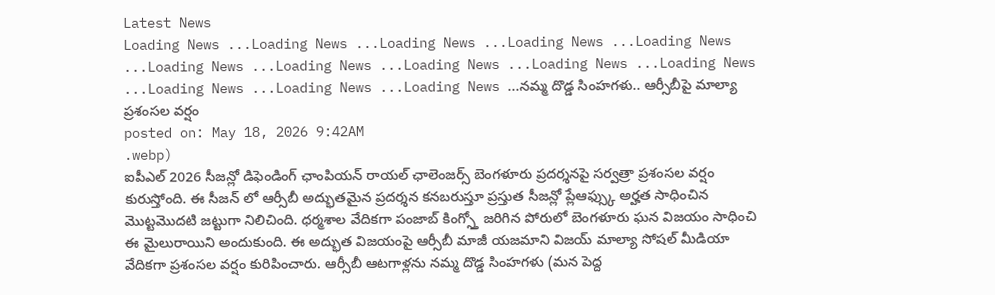Latest News
Loading News ...Loading News ...Loading News ...Loading News ...Loading News ...Loading News ...Loading News ...Loading News ...Loading News ...Loading News ...Loading News ...Loading News ...Loading News ...నమ్మ దొడ్డ సింహగళు.. ఆర్సీబీపై మాల్యా ప్రశంసల వర్షం
posted on: May 18, 2026 9:42AM
.webp)
ఐపీఎల్ 2026 సీజన్లో డిఫెండింగ్ ఛాంపియన్ రాయల్ ఛాలెంజర్స్ బెంగళూరు ప్రదర్శనపై సర్వత్రా ప్రశంసల వర్షం కురుస్తోంది. ఈ సీజన్ లో ఆర్సీబీ అద్భుతమైన ప్రదర్శన కనబరుస్తూ ప్రస్తుత సీజన్లో ప్లేఆఫ్స్కు అర్హత సాధించిన మొట్టమొదటి జట్టుగా నిలిచింది. ధర్మశాల వేదికగా పంజాబ్ కింగ్స్తో జరిగిన పోరులో బెంగళూరు ఘన విజయం సాధించి ఈ మైలురాయిని అందుకుంది. ఈ అద్భుత విజయంపై ఆర్సీబీ మాజీ యజమాని విజయ్ మాల్యా సోషల్ మీడియా వేదికగా ప్రశంసల వర్షం కురిపించారు. ఆర్సీబీ ఆటగాళ్లను నమ్మ దొడ్డ సింహగళు (మన పెద్ద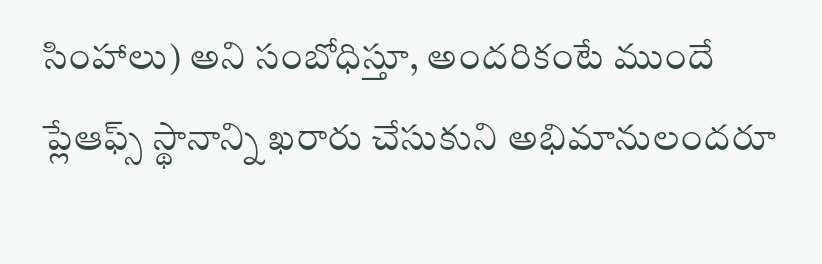సింహాలు) అని సంబోధిస్తూ, అందరికంటే ముందే ప్లేఆఫ్స్ స్థానాన్ని ఖరారు చేసుకుని అభిమానులందరూ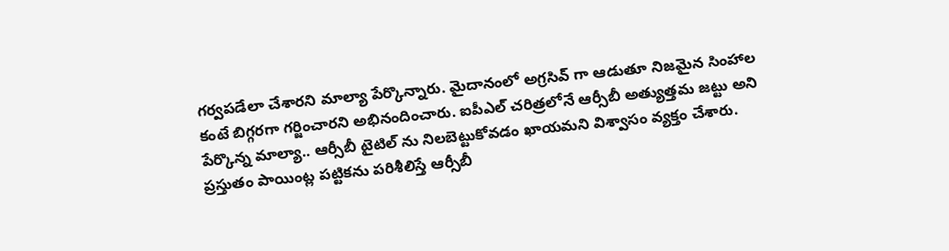గర్వపడేలా చేశారని మాల్యా పేర్కొన్నారు. మైదానంలో అగ్రసివ్ గా ఆడుతూ నిజమైన సింహాల కంటే బిగ్గరగా గర్జించారని అభినందించారు. ఐపీఎల్ చరిత్రలోనే ఆర్సీబీ అత్యుత్తమ జట్టు అని పేర్కొన్న మాల్యా.. ఆర్సీబీ టైటిల్ ను నిలబెట్టుకోవడం ఖాయమని విశ్వాసం వ్యక్తం చేశారు.
ప్రస్తుతం పాయింట్ల పట్టికను పరిశీలిస్తే ఆర్సీబీ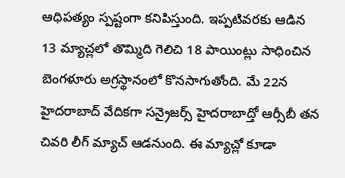ఆధిపత్యం స్పష్టంగా కనిపిస్తుంది. ఇప్పటివరకు ఆడిన 13 మ్యాచ్లలో తొమ్మిది గెలిచి 18 పాయింట్లు సాధించిన బెంగళూరు అగ్రస్థానంలో కొనసాగుతోంది. మే 22న హైదరాబాద్ వేదికగా సన్రైజర్స్ హైదరాబాద్తో ఆర్సీబీ తన చివరి లీగ్ మ్యాచ్ ఆడనుంది. ఈ మ్యాచ్లో కూడా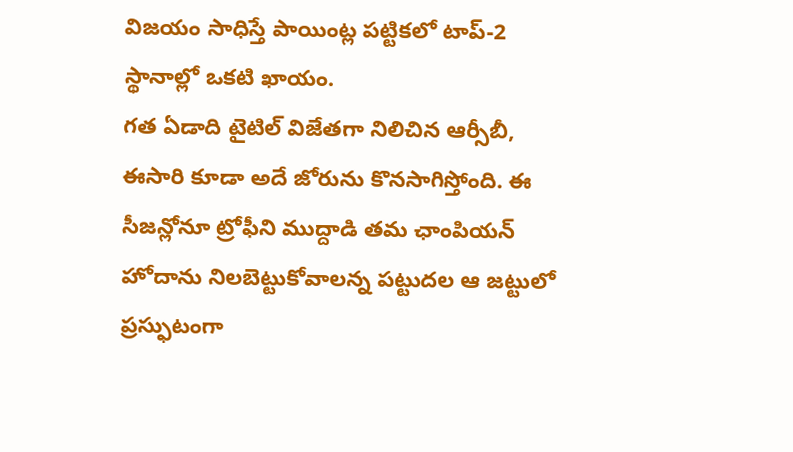విజయం సాధిస్తే పాయింట్ల పట్టికలో టాప్-2 స్థానాల్లో ఒకటి ఖాయం.
గత ఏడాది టైటిల్ విజేతగా నిలిచిన ఆర్సీబీ, ఈసారి కూడా అదే జోరును కొనసాగిస్తోంది. ఈ సీజన్లోనూ ట్రోఫీని ముద్దాడి తమ ఛాంపియన్ హోదాను నిలబెట్టుకోవాలన్న పట్టుదల ఆ జట్టులో ప్రస్ఫుటంగా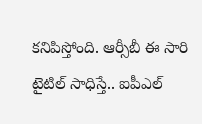కనిపిస్తోంది. ఆర్సీబీ ఈ సారి టైటిల్ సాధిస్తే.. ఐపీఎల్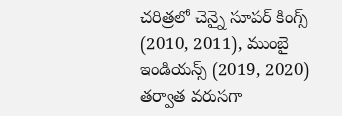చరిత్రలో చెన్నై సూపర్ కింగ్స్ (2010, 2011), ముంబై ఇండియన్స్ (2019, 2020) తర్వాత వరుసగా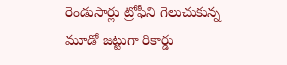రెండుసార్లు ట్రోఫీని గెలుచుకున్న మూడో జట్టుగా రికార్డు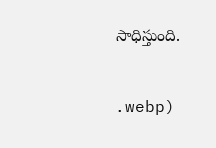సాధిస్తుంది.


.webp)